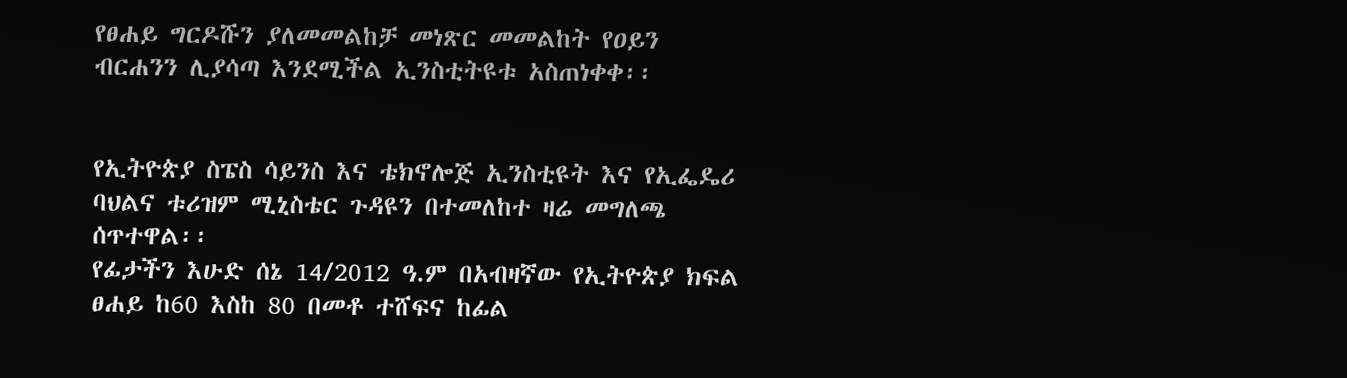የፀሐይ ግርዶሹን ያለመመልከቻ መነጽር መመልከት የዐይን ብርሐንን ሊያሳጣ እንደሚችል ኢንስቲትዩቱ አስጠነቀቀ፡፡


የኢትዮጵያ ስፔስ ሳይንስ እና ቴክኖሎጅ ኢንስቲዩት እና የኢፌዴሪ ባህልና ቱሪዝም ሚኒስቴር ጉዳዩን በተመለከተ ዛሬ መግለጫ ሰጥተዋል፡፡
የፊታችን እሁድ ሰኔ 14/2012 ዓ.ም በአብዛኛው የኢትዮጵያ ክፍል ፀሐይ ከ60 እስከ 80 በመቶ ተሸፍና ከፊል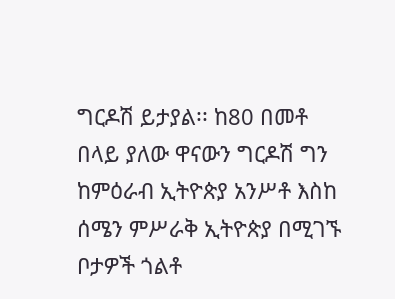ግርዶሽ ይታያል፡፡ ከ80 በመቶ በላይ ያለው ዋናውን ግርዶሽ ግን ከምዕራብ ኢትዮጵያ አንሥቶ እስከ ሰሜን ምሥራቅ ኢትዮጵያ በሚገኙ ቦታዎች ጎልቶ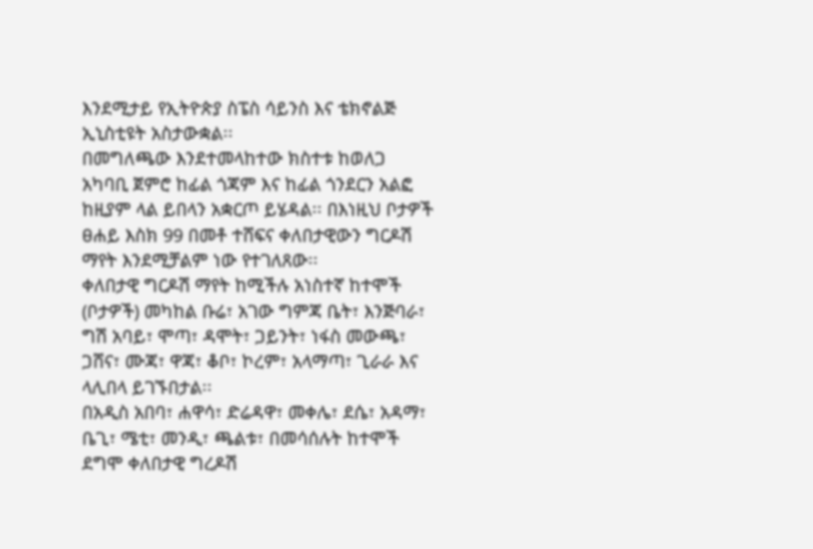እንደሚታይ የኢትዮጵያ ስፔስ ሳይንስ እና ቴክኖልጅ ኢኒስቲዩት አስታውቋል፡፡
በመግለጫው እንደተመላከተው ክስተቱ ከወለጋ አካባቢ ጀምሮ ከፊል ጎጃም እና ከፊል ጎንደርን አልፎ ከዚያም ላል ይበላን አቋርጦ ይሄዳል፡፡ በእነዚህ ቦታዎች ፀሐይ እስክ 99 በመቶ ተሸፍና ቀለበታዊውን ግርዶሽ ማየት እንደሚቻልም ነው የተገለጸው፡፡
ቀለበታዊ ግርዶሽ ማየት ከሚችሉ አነስተኛ ከተሞች (ቦታዎች) መካከል ቡሬ፣ አገው ግምጃ ቤት፣ እንጅባራ፣ ግሽ አባይ፣ ሞጣ፣ ዳሞት፣ ጋይንት፣ ነፋስ መውጫ፣ ጋሸና፣ ሙጃ፣ ዋጃ፣ ቆቦ፣ ኮረም፣ አላማጣ፣ ጊራራ እና ላሊበላ ይገኙበታል፡፡
በአዲስ አበባ፣ ሐዋሳ፣ ድሬዳዋ፣ መቀሌ፣ ደሴ፣ አዳማ፣ ቤጊ፣ ሜቲ፣ መንዲ፣ ጫልቱ፣ በመሳሰሉት ከተሞች ደግሞ ቀለበታዊ ግረዶሽ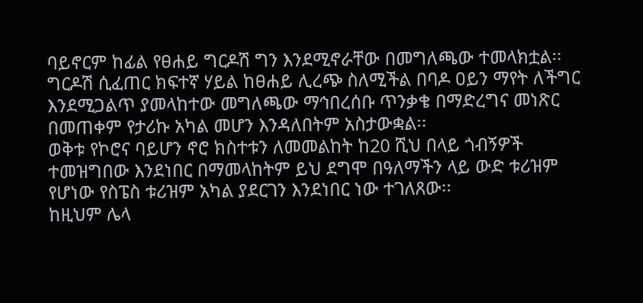ባይኖርም ከፊል የፀሐይ ግርዶሽ ግን እንደሚኖራቸው በመግለጫው ተመላክቷል፡፡
ግርዶሽ ሲፈጠር ክፍተኛ ሃይል ከፀሐይ ሊረጭ ስለሚችል በባዶ ዐይን ማየት ለችግር እንደሚጋልጥ ያመላከተው መግለጫው ማኅበረሰቡ ጥንቃቄ በማድረግና መነጽር በመጠቀም የታሪኩ አካል መሆን እንዳለበትም አስታውቋል፡፡
ወቅቱ የኮሮና ባይሆን ኖሮ ክስተቱን ለመመልከት ከ20 ሺህ በላይ ጎብኝዎች ተመዝግበው እንደነበር በማመላከትም ይህ ደግሞ በዓለማችን ላይ ውድ ቱሪዝም የሆነው የስፔስ ቱሪዝም አካል ያደርገን እንደነበር ነው ተገለጸው፡፡
ከዚህም ሌላ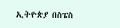ኢትዮጵያ በስፔስ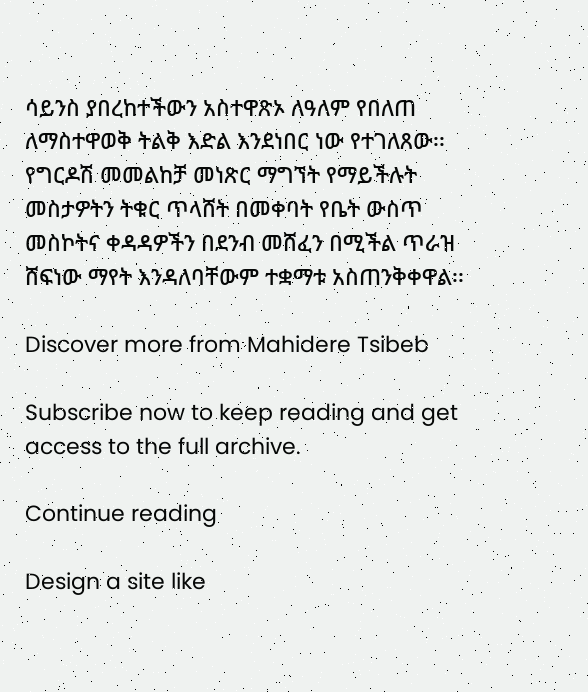ሳይንስ ያበረከተችውን አስተዋጽኦ ለዓለም የበለጠ ለማስተዋወቅ ትልቅ እድል እንደነበር ነው የተገለጸው፡፡ የግርዶሽ መመልከቻ መነጽር ማግኘት የማይችሉት መስታዎትን ትቁር ጥላሸት በመቀባት የቤት ውስጥ መስኮትና ቀዳዳዎችን በደንብ መሸፈን በሚችል ጥራዝ ሸፍነው ማየት እንዳለባቸውም ተቋማቱ አስጠንቅቀዋል፡፡

Discover more from Mahidere Tsibeb

Subscribe now to keep reading and get access to the full archive.

Continue reading

Design a site like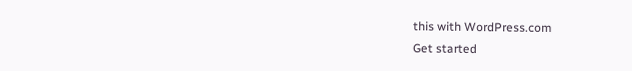this with WordPress.com
Get started